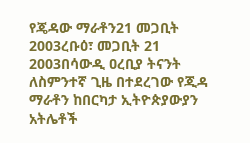የጄዳው ማራቶን21 መጋቢት 2003ረቡዕ፣ መጋቢት 21 2003በሳውዲ ዐረቢያ ትናንት ለስምንተኛ ጊዜ በተደረገው የጂዳ ማራቶን ከበርካታ ኢትዮጵያውያን አትሌቶች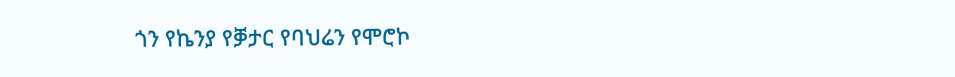ጎን የኬንያ የቓታር የባህሬን የሞሮኮ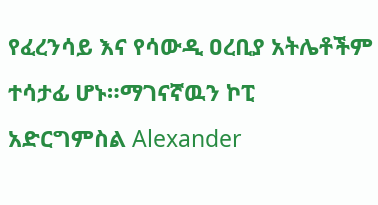የፈረንሳይ እና የሳውዲ ዐረቢያ አትሌቶችም ተሳታፊ ሆኑ።ማገናኛዉን ኮፒ አድርግምስል Alexander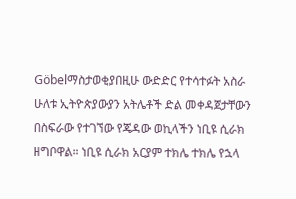Göbelማስታወቂያበዚሁ ውድድር የተሳተፉት አስራ ሁለቱ ኢትዮጵያውያን አትሌቶች ድል መቀዳጀታቸውን በስፍራው የተገኘው የጄዳው ወኪላችን ነቢዩ ሲራክ ዘግቦዋል። ነቢዩ ሲራክ አርያም ተክሌ ተክሌ የኋላ